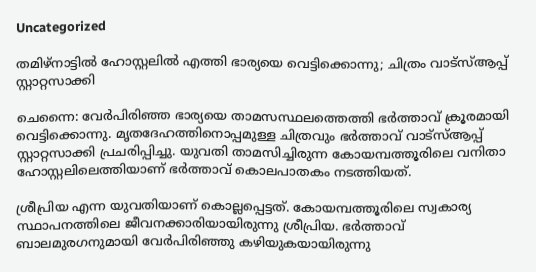Uncategorized

തമിഴ്‌നാട്ടില്‍ ഹോസ്റ്റലില്‍ എത്തി ഭാര്യയെ വെട്ടിക്കൊന്നു; ചിത്രം വാട്‌സ്ആപ്പ് സ്റ്റാറ്റസാക്കി

ചെന്നൈ: വേര്‍പിരിഞ്ഞ ഭാര്യയെ താമസസ്ഥലത്തെത്തി ഭര്‍ത്താവ് ക്രൂരമായി വെട്ടിക്കൊന്നു. മൃതദേഹത്തിനൊപ്പമുള്ള ചിത്രവും ഭര്‍ത്താവ് വാട്‌സ്ആപ്പ് സ്റ്റാറ്റസാക്കി പ്രചരിപ്പിച്ചു. യുവതി താമസിച്ചിരുന്ന കോയമ്പത്തൂരിലെ വനിതാ ഹോസ്റ്റലിലെത്തിയാണ് ഭര്‍ത്താവ് കൊലപാതകം നടത്തിയത്.

ശ്രീപ്രിയ എന്ന യുവതിയാണ് കൊല്ലപ്പെട്ടത്. കോയമ്പത്തൂരിലെ സ്വകാര്യ സ്ഥാപനത്തിലെ ജീവനക്കാരിയായിരുന്നു ശ്രീപ്രിയ. ഭര്‍ത്താവ് ബാലമുരഗനുമായി വേര്‍പിരിഞ്ഞു കഴിയുകയായിരുന്നു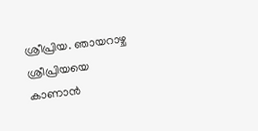ശ്രീപ്രിയ. ഞായറാഴ്ച ശ്രീപ്രിയയെ കാണാന്‍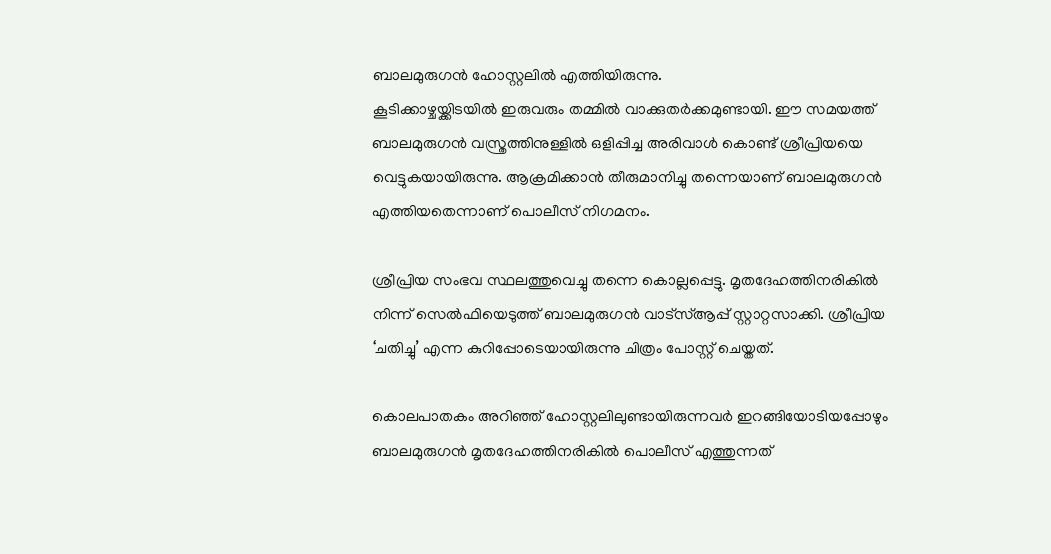ബാലമുരുഗന്‍ ഹോസ്റ്റലില്‍ എത്തിയിരുന്നു.
കൂടിക്കാഴ്ചയ്ക്കിടയില്‍ ഇരുവരും തമ്മില്‍ വാക്കുതര്‍ക്കമുണ്ടായി. ഈ സമയത്ത് ബാലമുരുഗന്‍ വസ്ത്രത്തിനുള്ളില്‍ ഒളിപ്പിച്ച അരിവാള്‍ കൊണ്ട് ശ്രീപ്രിയയെ വെട്ടുകയായിരുന്നു. ആക്രമിക്കാന്‍ തീരുമാനിച്ചു തന്നെയാണ് ബാലമുരുഗന്‍ എത്തിയതെന്നാണ് പൊലീസ് നിഗമനം.

ശ്രീപ്രിയ സംഭവ സ്ഥലത്തുവെച്ചു തന്നെ കൊല്ലപ്പെട്ടു. മൃതദേഹത്തിനരികില്‍ നിന്ന് സെല്‍ഫിയെടുത്ത് ബാലമുരുഗന്‍ വാട്‌സ്ആപ്പ് സ്റ്റാറ്റസാക്കി. ശ്രീപ്രിയ ‘ചതിച്ചു’ എന്ന കുറിപ്പോടെയായിരുന്നു ചിത്രം പോസ്റ്റ് ചെയ്തത്.

കൊലപാതകം അറിഞ്ഞ് ഹോസ്റ്റലിലുണ്ടായിരുന്നവര്‍ ഇറങ്ങിയോടിയപ്പോഴും ബാലമുരുഗന്‍ മൃതദേഹത്തിനരികില്‍ പൊലീസ് എത്തുന്നത്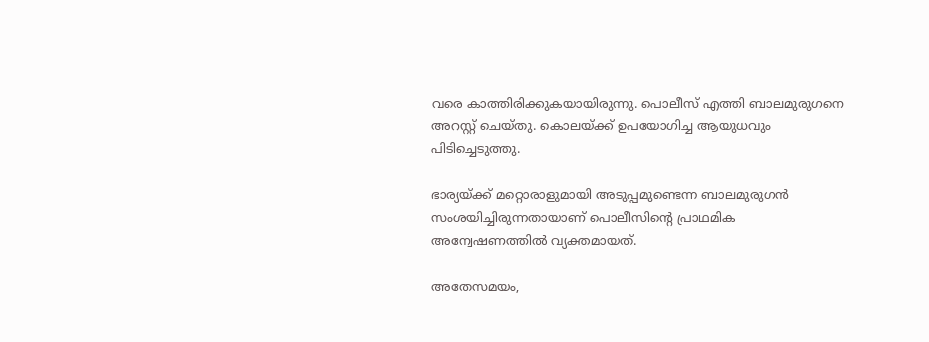വരെ കാത്തിരിക്കുകയായിരുന്നു. പൊലീസ് എത്തി ബാലമുരുഗനെ അറസ്റ്റ് ചെയ്തു. കൊലയ്ക്ക് ഉപയോഗിച്ച ആയുധവും പിടിച്ചെടുത്തു.

ഭാര്യയ്ക്ക് മറ്റൊരാളുമായി അടുപ്പമുണ്ടെന്ന ബാലമുരുഗന്‍ സംശയിച്ചിരുന്നതായാണ് പൊലീസിന്റെ പ്രാഥമിക അന്വേഷണത്തില്‍ വ്യക്തമായത്.

അതേസമയം,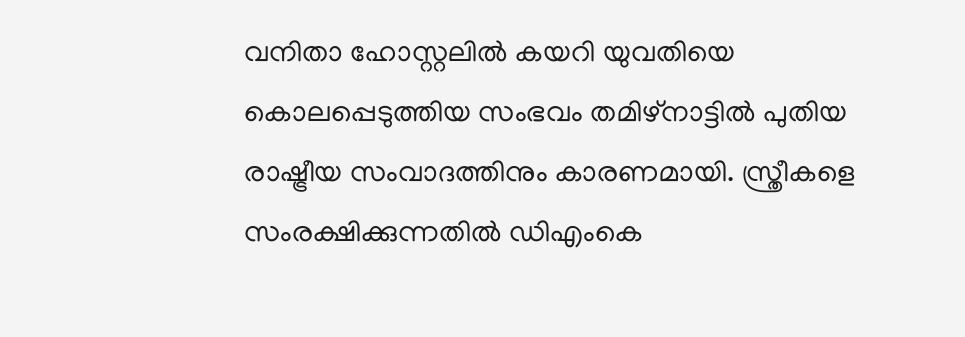വനിതാ ഹോസ്റ്റലില്‍ കയറി യുവതിയെ കൊലപ്പെടുത്തിയ സംഭവം തമിഴ്‌നാട്ടില്‍ പുതിയ രാഷ്ട്രീയ സംവാദത്തിനും കാരണമായി. സ്ത്രീകളെ സംരക്ഷിക്കുന്നതില്‍ ഡിഎംകെ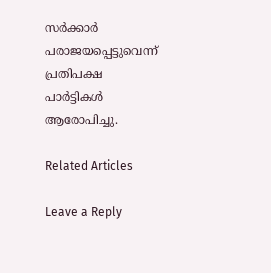സര്‍ക്കാര്‍ പരാജയപ്പെട്ടുവെന്ന് പ്രതിപക്ഷ പാര്‍ട്ടികള്‍ ആരോപിച്ചു.

Related Articles

Leave a Reply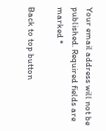Your email address will not be published. Required fields are marked *

Back to top button